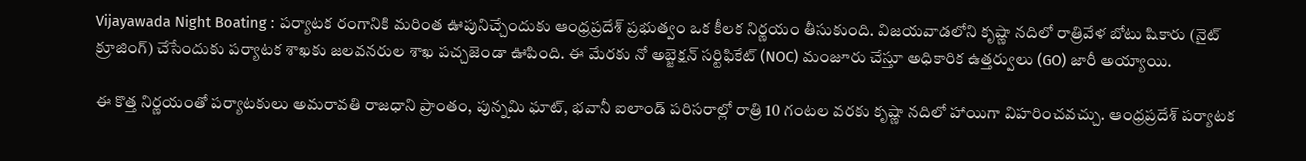Vijayawada Night Boating : పర్యాటక రంగానికి మరింత ఊపునిచ్చేందుకు ఆంధ్రప్రదేశ్ ప్రభుత్వం ఒక కీలక నిర్ణయం తీసుకుంది. విజయవాడలోని కృష్ణా నదిలో రాత్రివేళ బోటు షికారు (నైట్ క్రూజింగ్) చేసేందుకు పర్యాటక శాఖకు జలవనరుల శాఖ పచ్చజెండా ఊపింది. ఈ మేరకు నో అబ్జెక్షన్ సర్టిఫికేట్ (NOC) మంజూరు చేస్తూ అధికారిక ఉత్తర్వులు (GO) జారీ అయ్యాయి.

ఈ కొత్త నిర్ణయంతో పర్యాటకులు అమరావతి రాజధాని ప్రాంతం, పున్నమి ఘాట్, భవానీ ఐలాండ్ పరిసరాల్లో రాత్రి 10 గంటల వరకు కృష్ణా నదిలో హాయిగా విహరించవచ్చు. ఆంధ్రప్రదేశ్ పర్యాటక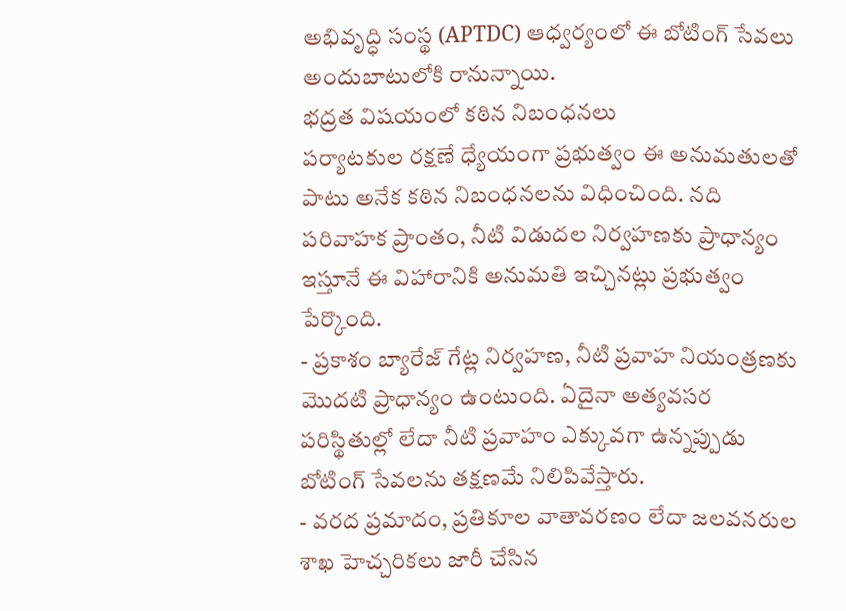అభివృద్ధి సంస్థ (APTDC) ఆధ్వర్యంలో ఈ బోటింగ్ సేవలు అందుబాటులోకి రానున్నాయి.
భద్రత విషయంలో కఠిన నిబంధనలు
పర్యాటకుల రక్షణే ధ్యేయంగా ప్రభుత్వం ఈ అనుమతులతో పాటు అనేక కఠిన నిబంధనలను విధించింది. నది పరివాహక ప్రాంతం, నీటి విడుదల నిర్వహణకు ప్రాధాన్యం ఇస్తూనే ఈ విహారానికి అనుమతి ఇచ్చినట్లు ప్రభుత్వం పేర్కొంది.
- ప్రకాశం బ్యారేజ్ గేట్ల నిర్వహణ, నీటి ప్రవాహ నియంత్రణకు మొదటి ప్రాధాన్యం ఉంటుంది. ఏదైనా అత్యవసర పరిస్థితుల్లో లేదా నీటి ప్రవాహం ఎక్కువగా ఉన్నప్పుడు బోటింగ్ సేవలను తక్షణమే నిలిపివేస్తారు.
- వరద ప్రమాదం, ప్రతికూల వాతావరణం లేదా జలవనరుల శాఖ హెచ్చరికలు జారీ చేసిన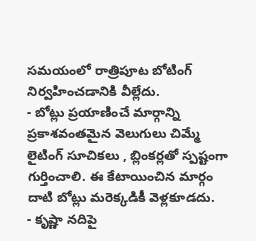సమయంలో రాత్రిపూట బోటింగ్ నిర్వహించడానికి వీల్లేదు.
- బోట్లు ప్రయాణించే మార్గాన్ని ప్రకాశవంతమైన వెలుగులు చిమ్మే లైటింగ్ సూచికలు , బ్లింకర్లతో స్పష్టంగా గుర్తించాలి. ఈ కేటాయించిన మార్గం దాటి బోట్లు మరెక్కడికీ వెళ్లకూడదు.
- కృష్ణా నదిపై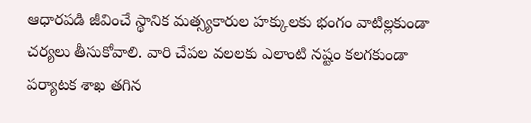ఆధారపడి జీవించే స్థానిక మత్స్యకారుల హక్కులకు భంగం వాటిల్లకుండా చర్యలు తీసుకోవాలి. వారి చేపల వలలకు ఎలాంటి నష్టం కలగకుండా పర్యాటక శాఖ తగిన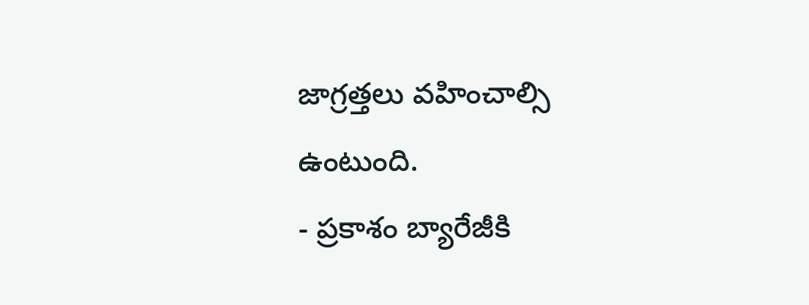జాగ్రత్తలు వహించాల్సి ఉంటుంది.
- ప్రకాశం బ్యారేజీకి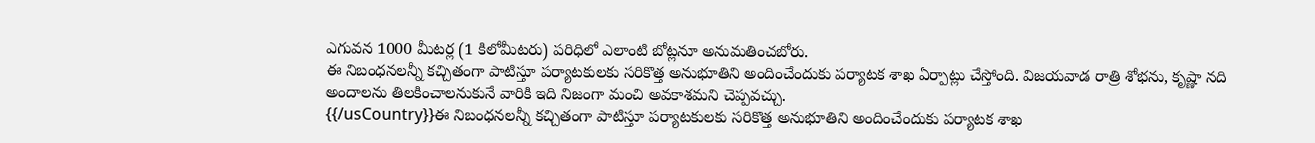ఎగువన 1000 మీటర్ల (1 కిలోమీటరు) పరిధిలో ఎలాంటి బోట్లనూ అనుమతించబోరు.
ఈ నిబంధనలన్నీ కచ్చితంగా పాటిస్తూ పర్యాటకులకు సరికొత్త అనుభూతిని అందించేందుకు పర్యాటక శాఖ ఏర్పాట్లు చేస్తోంది. విజయవాడ రాత్రి శోభను, కృష్ణా నది అందాలను తిలకించాలనుకునే వారికి ఇది నిజంగా మంచి అవకాశమని చెప్పవచ్చు.
{{/usCountry}}ఈ నిబంధనలన్నీ కచ్చితంగా పాటిస్తూ పర్యాటకులకు సరికొత్త అనుభూతిని అందించేందుకు పర్యాటక శాఖ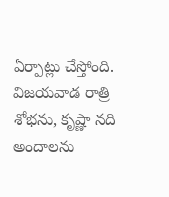ఏర్పాట్లు చేస్తోంది. విజయవాడ రాత్రి శోభను, కృష్ణా నది అందాలను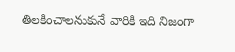తిలకించాలనుకునే వారికి ఇది నిజంగా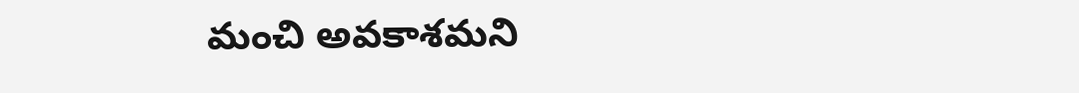మంచి అవకాశమని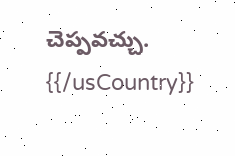చెప్పవచ్చు.
{{/usCountry}}